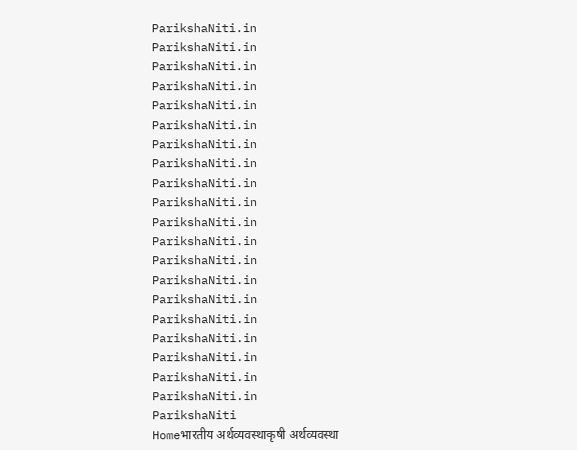ParikshaNiti.in
ParikshaNiti.in
ParikshaNiti.in
ParikshaNiti.in
ParikshaNiti.in
ParikshaNiti.in
ParikshaNiti.in
ParikshaNiti.in
ParikshaNiti.in
ParikshaNiti.in
ParikshaNiti.in
ParikshaNiti.in
ParikshaNiti.in
ParikshaNiti.in
ParikshaNiti.in
ParikshaNiti.in
ParikshaNiti.in
ParikshaNiti.in
ParikshaNiti.in
ParikshaNiti.in
ParikshaNiti
Homeभारतीय अर्थव्यवस्थाकृषी अर्थव्यवस्था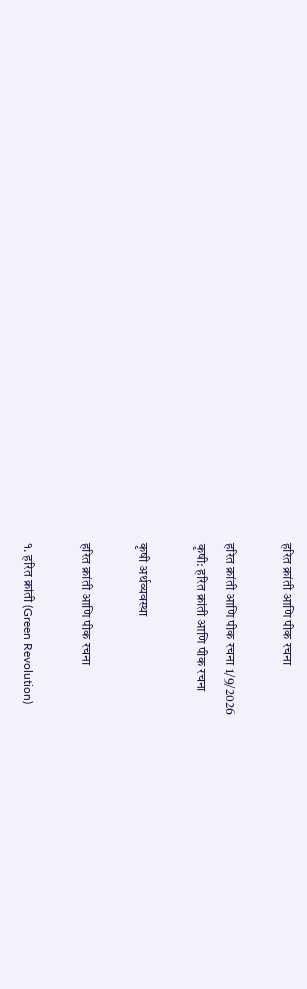हरित क्रांती आणि पीक रचना

हरित क्रांती आणि पीक रचना 1/9/2026
कृषी: हरित क्रांती आणि पीक रचना

कृषी अर्थव्यवस्था

हरित क्रांती आणि पीक रचना

१. हरित क्रांती (Green Revolution)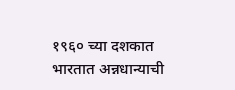१९६० च्या दशकात भारतात अन्नधान्याची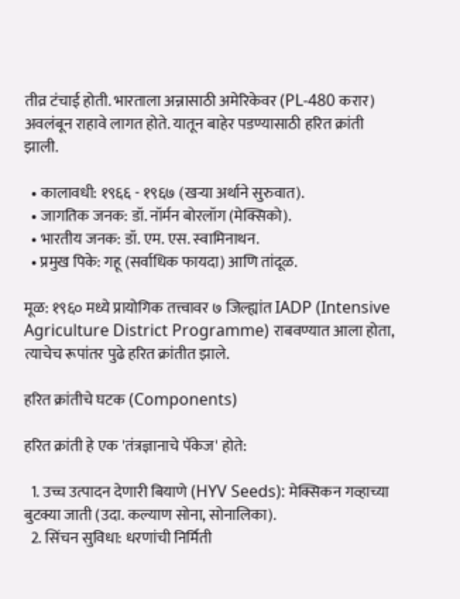तीव्र टंचाई होती. भारताला अन्नासाठी अमेरिकेवर (PL-480 करार) अवलंबून राहावे लागत होते. यातून बाहेर पडण्यासाठी हरित क्रांती झाली.

  • कालावधी: १९६६ - १९६७ (खऱ्या अर्थाने सुरुवात).
  • जागतिक जनक: डॉ. नॉर्मन बोरलॉग (मेक्सिको).
  • भारतीय जनक: डॉ. एम. एस. स्वामिनाथन.
  • प्रमुख पिके: गहू (सर्वाधिक फायदा) आणि तांदूळ.

मूळ: १९६० मध्ये प्रायोगिक तत्त्वावर ७ जिल्ह्यांत IADP (Intensive Agriculture District Programme) राबवण्यात आला होता, त्याचेच रूपांतर पुढे हरित क्रांतीत झाले.

हरित क्रांतीचे घटक (Components)

हरित क्रांती हे एक 'तंत्रज्ञानाचे पॅकेज' होते:

  1. उच्च उत्पादन देणारी बियाणे (HYV Seeds): मेक्सिकन गव्हाच्या बुटक्या जाती (उदा. कल्याण सोना, सोनालिका).
  2. सिंचन सुविधा: धरणांची निर्मिती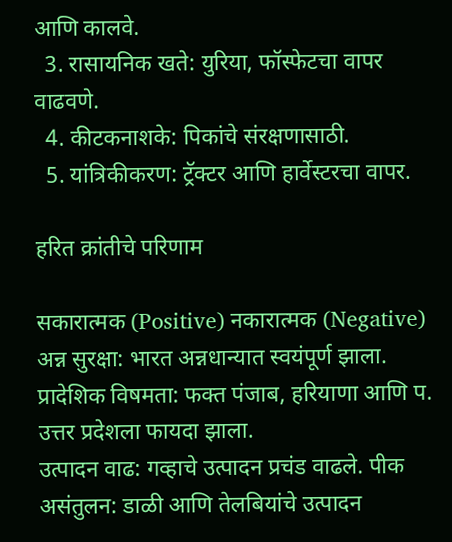आणि कालवे.
  3. रासायनिक खते: युरिया, फॉस्फेटचा वापर वाढवणे.
  4. कीटकनाशके: पिकांचे संरक्षणासाठी.
  5. यांत्रिकीकरण: ट्रॅक्टर आणि हार्वेस्टरचा वापर.

हरित क्रांतीचे परिणाम

सकारात्मक (Positive) नकारात्मक (Negative)
अन्न सुरक्षा: भारत अन्नधान्यात स्वयंपूर्ण झाला. प्रादेशिक विषमता: फक्त पंजाब, हरियाणा आणि प. उत्तर प्रदेशला फायदा झाला.
उत्पादन वाढ: गव्हाचे उत्पादन प्रचंड वाढले. पीक असंतुलन: डाळी आणि तेलबियांचे उत्पादन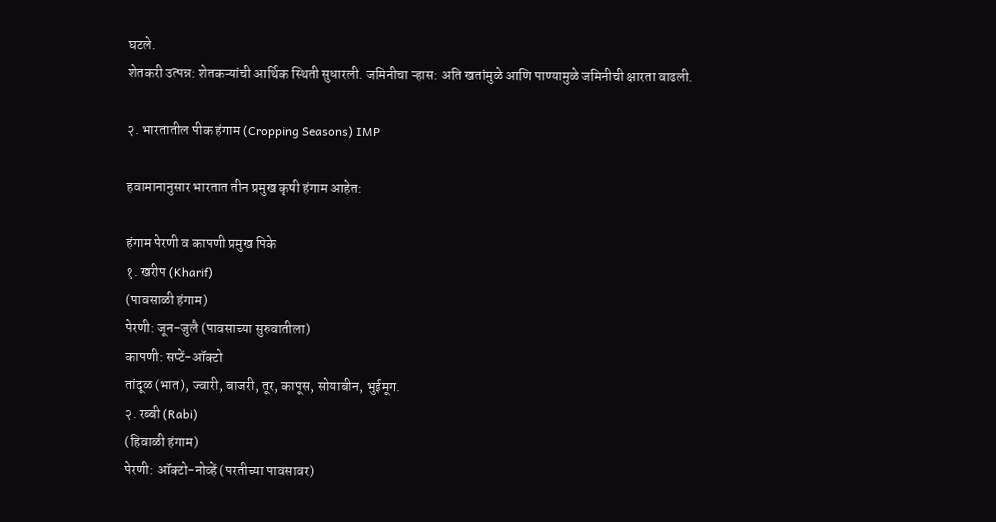घटले.
शेतकरी उत्पन्न: शेतकऱ्यांची आर्थिक स्थिती सुधारली. जमिनीचा ऱ्हास: अति खतांमुळे आणि पाण्यामुळे जमिनीची क्षारता वाढली.

२. भारतातील पीक हंगाम (Cropping Seasons) IMP

हवामानानुसार भारतात तीन प्रमुख कृषी हंगाम आहेत:

हंगाम पेरणी व कापणी प्रमुख पिके
१. खरीप (Kharif)
(पावसाळी हंगाम)
पेरणी: जून-जुलै (पावसाच्या सुरुवातीला)
कापणी: सप्टें-ऑक्टो
तांदूळ (भात), ज्वारी, बाजरी, तूर, कापूस, सोयाबीन, भुईमूग.
२. रब्बी (Rabi)
(हिवाळी हंगाम)
पेरणी: ऑक्टो-नोव्हें (परतीच्या पावसावर)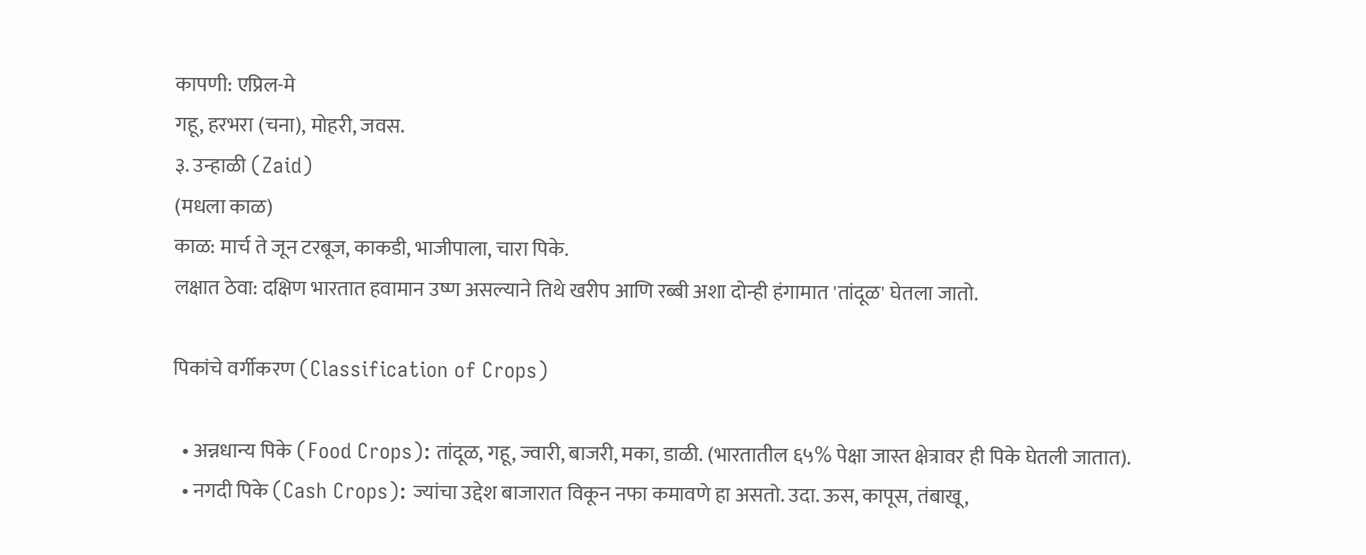कापणी: एप्रिल-मे
गहू, हरभरा (चना), मोहरी, जवस.
३. उन्हाळी (Zaid)
(मधला काळ)
काळ: मार्च ते जून टरबूज, काकडी, भाजीपाला, चारा पिके.
लक्षात ठेवा: दक्षिण भारतात हवामान उष्ण असल्याने तिथे खरीप आणि रब्बी अशा दोन्ही हंगामात 'तांदूळ' घेतला जातो.

पिकांचे वर्गीकरण (Classification of Crops)

  • अन्नधान्य पिके (Food Crops): तांदूळ, गहू, ज्वारी, बाजरी, मका, डाळी. (भारतातील ६५% पेक्षा जास्त क्षेत्रावर ही पिके घेतली जातात).
  • नगदी पिके (Cash Crops): ज्यांचा उद्देश बाजारात विकून नफा कमावणे हा असतो. उदा. ऊस, कापूस, तंबाखू,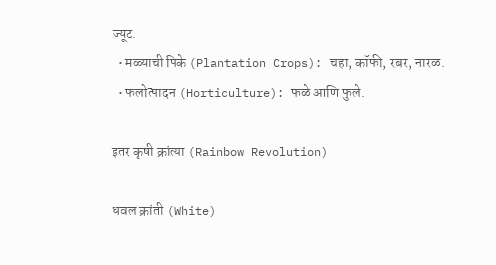ज्यूट.
  • मळ्याची पिके (Plantation Crops): चहा, कॉफी, रबर, नारळ.
  • फलोत्पादन (Horticulture): फळे आणि फुले.

इतर कृषी क्रांत्या (Rainbow Revolution)

धवल क्रांती (White)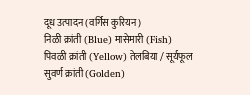दूध उत्पादन (वर्गिस कुरियन)
निळी क्रांती (Blue) मासेमारी (Fish)
पिवळी क्रांती (Yellow) तेलबिया / सूर्यफूल
सुवर्ण क्रांती (Golden)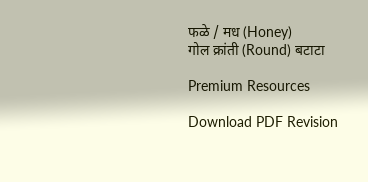फळे / मध (Honey)
गोल क्रांती (Round) बटाटा

Premium Resources

Download PDF Revision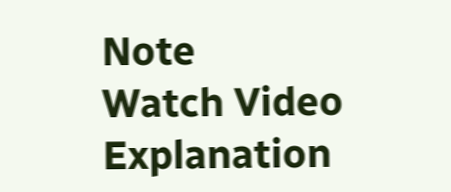Note
Watch Video Explanation